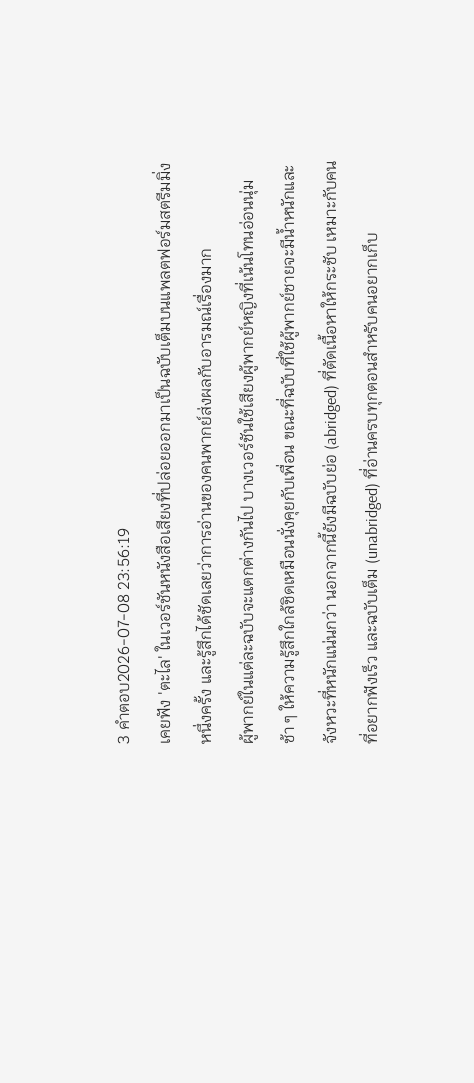3 คำตอบ2026-07-08 23:56:19
เคยฟัง 'ตะไล' ในเวอร์ชันหนังสือเสียงที่ปล่อยออกมาเป็นฉบับเต็มบนแพลตฟอร์มสตรีมมิ่งหนึ่งครั้ง และรู้สึกได้ชัดเลยว่าการอ่านของคนพากย์ส่งผลกับอารมณ์เรื่องมาก
ผู้พากย์ในแต่ละฉบับจะแตกต่างกันไป บางเวอร์ชันใช้เสียงผู้พากย์หญิงที่เน้นโทนอ่อนนุ่ม ช้า ๆ ให้ความรู้สึกใกล้ชิดเหมือนนั่งคุยกับเพื่อน ขณะที่ฉบับที่ใช้ผู้พากย์ชายจะมีน้ำหนักและจังหวะที่หนักแน่นกว่า นอกจากนี้ยังมีฉบับย่อ (abridged) ที่ตัดเนื้อหาให้กระชับ เหมาะกับคนที่อยากฟังเร็ว และฉบับเต็ม (unabridged) ที่อ่านครบทุกตอนสำหรับคนอยากเก็บ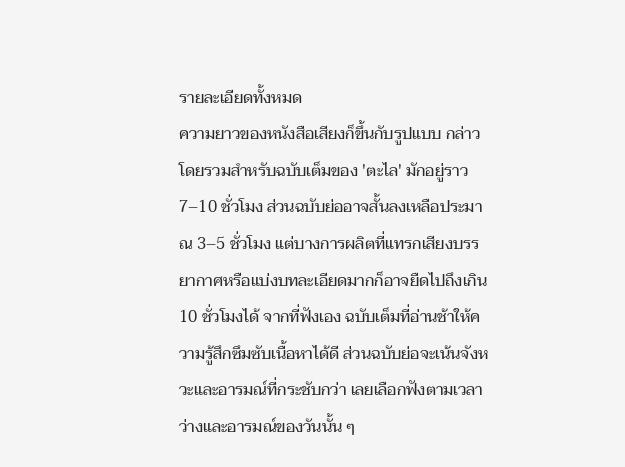รายละเอียดทั้งหมด
ความยาวของหนังสือเสียงก็ขึ้นกับรูปแบบ กล่าวโดยรวมสำหรับฉบับเต็มของ 'ตะไล' มักอยู่ราว 7–10 ชั่วโมง ส่วนฉบับย่ออาจสั้นลงเหลือประมาณ 3–5 ชั่วโมง แต่บางการผลิตที่แทรกเสียงบรรยากาศหรือแบ่งบทละเอียดมากก็อาจยืดไปถึงเกิน 10 ชั่วโมงได้ จากที่ฟังเอง ฉบับเต็มที่อ่านช้าให้ความรู้สึกซึมซับเนื้อหาได้ดี ส่วนฉบับย่อจะเน้นจังหวะและอารมณ์ที่กระชับกว่า เลยเลือกฟังตามเวลาว่างและอารมณ์ของวันนั้น ๆ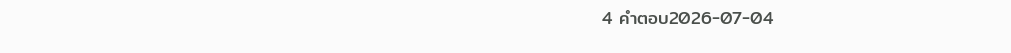4 คำตอบ2026-07-04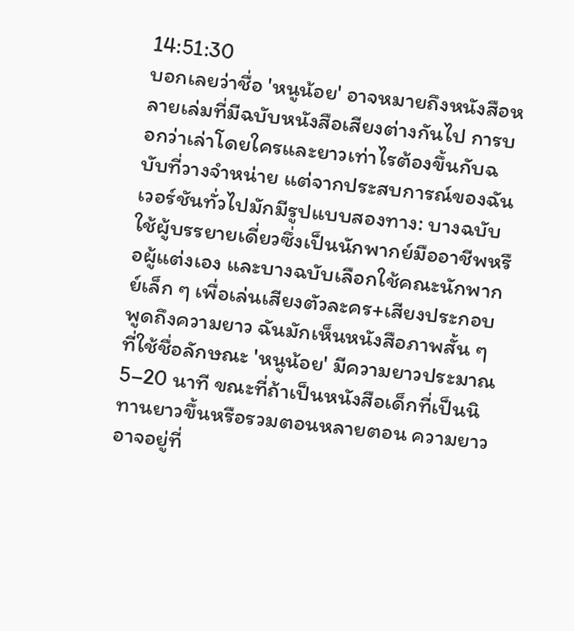14:51:30
บอกเลยว่าชื่อ 'หนูน้อย' อาจหมายถึงหนังสือหลายเล่มที่มีฉบับหนังสือเสียงต่างกันไป การบอกว่าเล่าโดยใครและยาวเท่าไรต้องขึ้นกับฉบับที่วางจำหน่าย แต่จากประสบการณ์ของฉัน เวอร์ชันทั่วไปมักมีรูปแบบสองทาง: บางฉบับใช้ผู้บรรยายเดี่ยวซึ่งเป็นนักพากย์มืออาชีพหรือผู้แต่งเอง และบางฉบับเลือกใช้คณะนักพากย์เล็ก ๆ เพื่อเล่นเสียงตัวละคร+เสียงประกอบ
พูดถึงความยาว ฉันมักเห็นหนังสือภาพสั้น ๆ ที่ใช้ชื่อลักษณะ 'หนูน้อย' มีความยาวประมาณ 5–20 นาที ขณะที่ถ้าเป็นหนังสือเด็กที่เป็นนิทานยาวขึ้นหรือรวมตอนหลายตอน ความยาวอาจอยู่ที่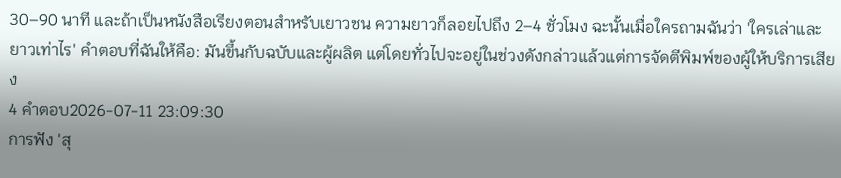30–90 นาที และถ้าเป็นหนังสือเรียงตอนสำหรับเยาวชน ความยาวก็ลอยไปถึง 2–4 ชั่วโมง ฉะนั้นเมื่อใครถามฉันว่า 'ใครเล่าและยาวเท่าไร' คำตอบที่ฉันให้คือ: มันขึ้นกับฉบับและผู้ผลิต แต่โดยทั่วไปจะอยู่ในช่วงดังกล่าวแล้วแต่การจัดตีพิมพ์ของผู้ให้บริการเสียง
4 คำตอบ2026-07-11 23:09:30
การฟัง 'สุ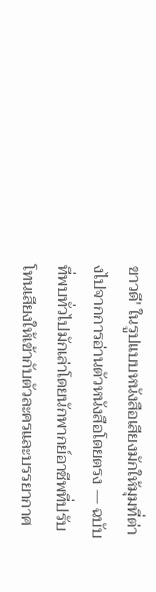ขาวดี' ในรูปแบบหนังสือเสียงมักให้มุมที่ต่างไปจากการอ่านตัวหนังสือโดยตรง — ฉบับที่พบทั่วไปมักเล่าโดยนักพากย์อาชีพที่ปรับโทนเสียงให้เข้ากับตัวละครและบรรยากาศ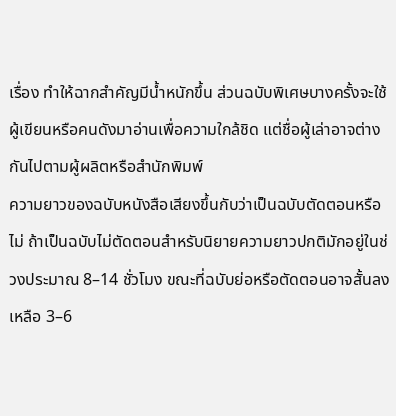เรื่อง ทำให้ฉากสำคัญมีน้ำหนักขึ้น ส่วนฉบับพิเศษบางครั้งจะใช้ผู้เขียนหรือคนดังมาอ่านเพื่อความใกล้ชิด แต่ชื่อผู้เล่าอาจต่างกันไปตามผู้ผลิตหรือสำนักพิมพ์
ความยาวของฉบับหนังสือเสียงขึ้นกับว่าเป็นฉบับตัดตอนหรือไม่ ถ้าเป็นฉบับไม่ตัดตอนสำหรับนิยายความยาวปกติมักอยู่ในช่วงประมาณ 8–14 ชั่วโมง ขณะที่ฉบับย่อหรือตัดตอนอาจสั้นลงเหลือ 3–6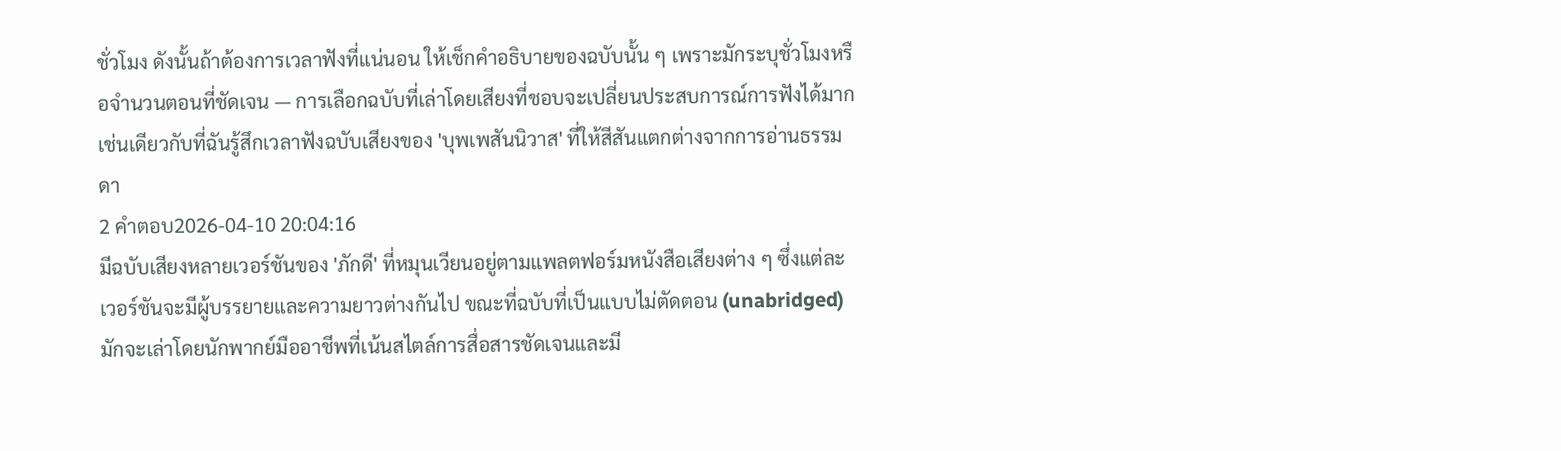ชั่วโมง ดังนั้นถ้าต้องการเวลาฟังที่แน่นอน ให้เช็กคำอธิบายของฉบับนั้น ๆ เพราะมักระบุชั่วโมงหรือจำนวนตอนที่ชัดเจน — การเลือกฉบับที่เล่าโดยเสียงที่ชอบจะเปลี่ยนประสบการณ์การฟังได้มาก เช่นเดียวกับที่ฉันรู้สึกเวลาฟังฉบับเสียงของ 'บุพเพสันนิวาส' ที่ให้สีสันแตกต่างจากการอ่านธรรมดา
2 คำตอบ2026-04-10 20:04:16
มีฉบับเสียงหลายเวอร์ชันของ 'ภักดี' ที่หมุนเวียนอยู่ตามแพลตฟอร์มหนังสือเสียงต่าง ๆ ซึ่งแต่ละเวอร์ชันจะมีผู้บรรยายและความยาวต่างกันไป ขณะที่ฉบับที่เป็นแบบไม่ตัดตอน (unabridged) มักจะเล่าโดยนักพากย์มืออาชีพที่เน้นสไตล์การสื่อสารชัดเจนและมี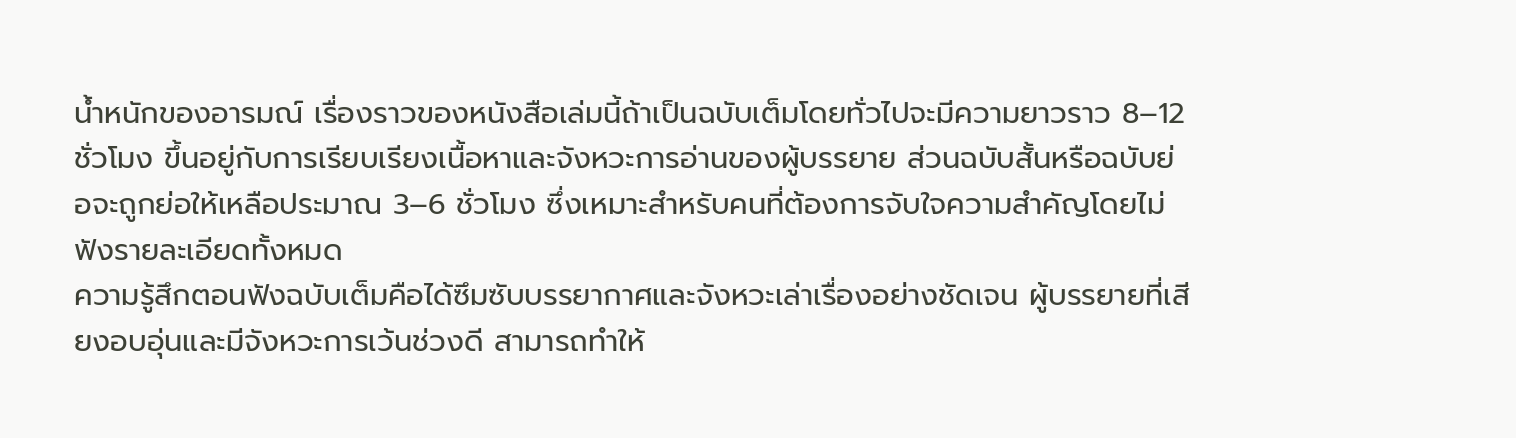น้ำหนักของอารมณ์ เรื่องราวของหนังสือเล่มนี้ถ้าเป็นฉบับเต็มโดยทั่วไปจะมีความยาวราว 8–12 ชั่วโมง ขึ้นอยู่กับการเรียบเรียงเนื้อหาและจังหวะการอ่านของผู้บรรยาย ส่วนฉบับสั้นหรือฉบับย่อจะถูกย่อให้เหลือประมาณ 3–6 ชั่วโมง ซึ่งเหมาะสำหรับคนที่ต้องการจับใจความสำคัญโดยไม่ฟังรายละเอียดทั้งหมด
ความรู้สึกตอนฟังฉบับเต็มคือได้ซึมซับบรรยากาศและจังหวะเล่าเรื่องอย่างชัดเจน ผู้บรรยายที่เสียงอบอุ่นและมีจังหวะการเว้นช่วงดี สามารถทำให้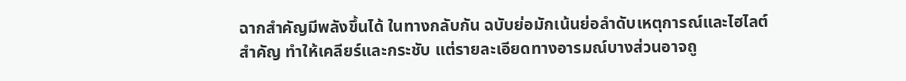ฉากสำคัญมีพลังขึ้นได้ ในทางกลับกัน ฉบับย่อมักเน้นย่อลำดับเหตุการณ์และไฮไลต์สำคัญ ทำให้เคลียร์และกระชับ แต่รายละเอียดทางอารมณ์บางส่วนอาจถู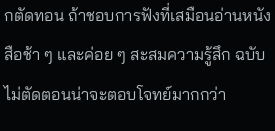กตัดทอน ถ้าชอบการฟังที่เสมือนอ่านหนังสือช้า ๆ และค่อย ๆ สะสมความรู้สึก ฉบับไม่ตัดตอนน่าจะตอบโจทย์มากกว่า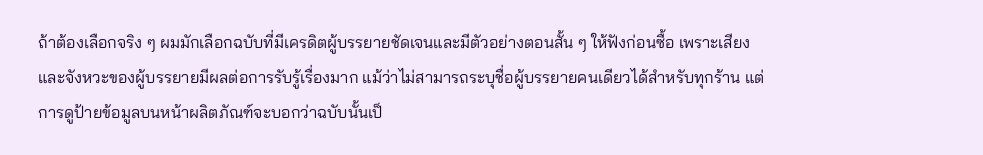ถ้าต้องเลือกจริง ๆ ผมมักเลือกฉบับที่มีเครดิตผู้บรรยายชัดเจนและมีตัวอย่างตอนสั้น ๆ ให้ฟังก่อนซื้อ เพราะเสียงและจังหวะของผู้บรรยายมีผลต่อการรับรู้เรื่องมาก แม้ว่าไม่สามารถระบุชื่อผู้บรรยายคนเดียวได้สำหรับทุกร้าน แต่การดูป้ายข้อมูลบนหน้าผลิตภัณฑ์จะบอกว่าฉบับนั้นเป็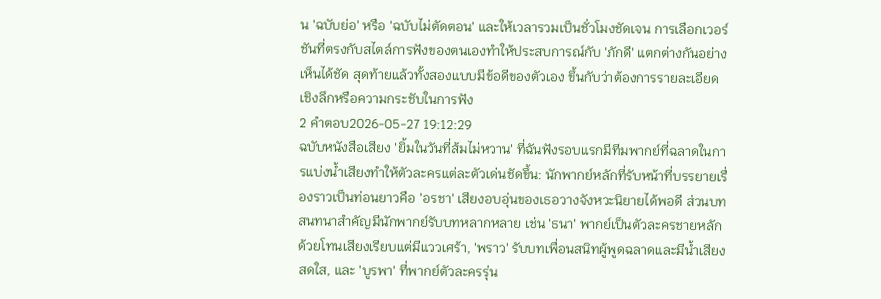น 'ฉบับย่อ' หรือ 'ฉบับไม่ตัดตอน' และให้เวลารวมเป็นชั่วโมงชัดเจน การเลือกเวอร์ชันที่ตรงกับสไตล์การฟังของตนเองทำให้ประสบการณ์กับ 'ภักดี' แตกต่างกันอย่างเห็นได้ชัด สุดท้ายแล้วทั้งสองแบบมีข้อดีของตัวเอง ขึ้นกับว่าต้องการรายละเอียดเชิงลึกหรือความกระชับในการฟัง
2 คำตอบ2026-05-27 19:12:29
ฉบับหนังสือเสียง 'ยิ้มในวันที่ส้มไม่หวาน' ที่ฉันฟังรอบแรกมีทีมพากย์ที่ฉลาดในการแบ่งน้ำเสียงทำให้ตัวละครแต่ละตัวเด่นชัดขึ้น: นักพากย์หลักที่รับหน้าที่บรรยายเรื่องราวเป็นท่อนยาวคือ 'อรชา' เสียงอบอุ่นของเธอวางจังหวะนิยายได้พอดี ส่วนบทสนทนาสำคัญมีนักพากย์รับบทหลากหลาย เช่น 'ธนา' พากย์เป็นตัวละครชายหลักด้วยโทนเสียงเรียบแต่มีแววเศร้า, 'พราว' รับบทเพื่อนสนิทผู้พูดฉลาดและมีน้ำเสียงสดใส, และ 'บูรพา' ที่พากย์ตัวละครรุ่น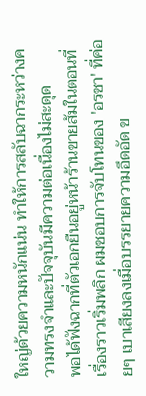ใหญ่ด้วยความหนักแน่น ทำให้การสลับฉากระหว่างความทรงจำและปัจจุบันมีความต่อเนื่องไม่สะดุด
พอได้ฟังฉากที่ตัวเอกยืนอยู่หน้าร้านขายส้มในตอนที่เรื่องราวเริ่มพลิก ผมชอบการจับโทนของ 'อรชา' ที่ค่อยๆ เบาเสียงลงเมื่อบรรยายความอึดอัด ข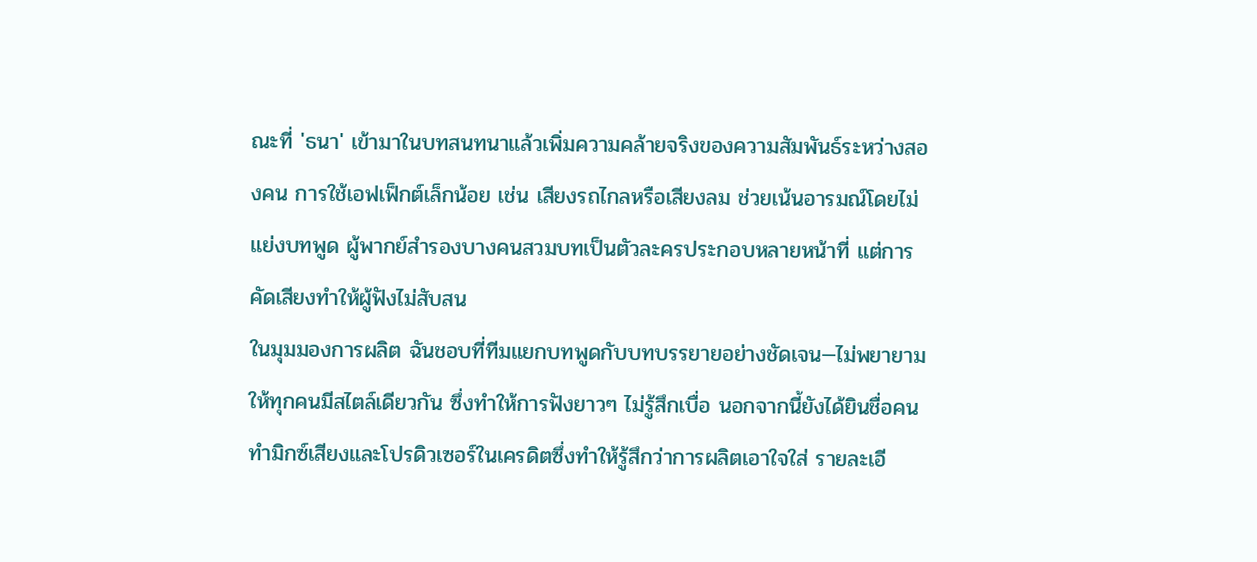ณะที่ 'ธนา' เข้ามาในบทสนทนาแล้วเพิ่มความคล้ายจริงของความสัมพันธ์ระหว่างสองคน การใช้เอฟเฟ็กต์เล็กน้อย เช่น เสียงรถไกลหรือเสียงลม ช่วยเน้นอารมณ์โดยไม่แย่งบทพูด ผู้พากย์สำรองบางคนสวมบทเป็นตัวละครประกอบหลายหน้าที่ แต่การคัดเสียงทำให้ผู้ฟังไม่สับสน
ในมุมมองการผลิต ฉันชอบที่ทีมแยกบทพูดกับบทบรรยายอย่างชัดเจน—ไม่พยายามให้ทุกคนมีสไตล์เดียวกัน ซึ่งทำให้การฟังยาวๆ ไม่รู้สึกเบื่อ นอกจากนี้ยังได้ยินชื่อคนทำมิกซ์เสียงและโปรดิวเซอร์ในเครดิตซึ่งทำให้รู้สึกว่าการผลิตเอาใจใส่ รายละเอี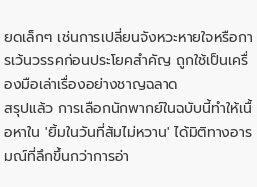ยดเล็กๆ เช่นการเปลี่ยนจังหวะหายใจหรือการเว้นวรรคก่อนประโยคสำคัญ ถูกใช้เป็นเครื่องมือเล่าเรื่องอย่างชาญฉลาด
สรุปแล้ว การเลือกนักพากย์ในฉบับนี้ทำให้เนื้อหาใน 'ยิ้มในวันที่ส้มไม่หวาน' ได้มิติทางอารมณ์ที่ลึกขึ้นกว่าการอ่า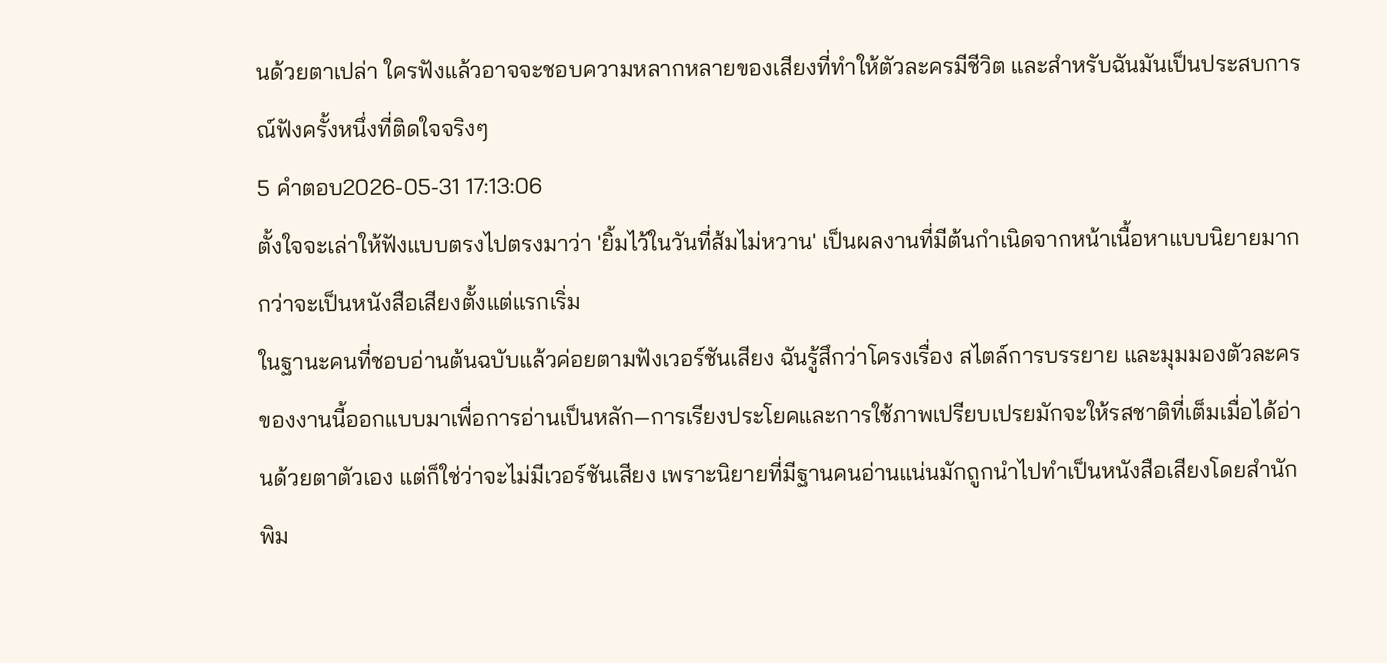นด้วยตาเปล่า ใครฟังแล้วอาจจะชอบความหลากหลายของเสียงที่ทำให้ตัวละครมีชีวิต และสำหรับฉันมันเป็นประสบการณ์ฟังครั้งหนึ่งที่ติดใจจริงๆ
5 คำตอบ2026-05-31 17:13:06
ตั้งใจจะเล่าให้ฟังแบบตรงไปตรงมาว่า 'ยิ้มไว้ในวันที่ส้มไม่หวาน' เป็นผลงานที่มีต้นกำเนิดจากหน้าเนื้อหาแบบนิยายมากกว่าจะเป็นหนังสือเสียงตั้งแต่แรกเริ่ม
ในฐานะคนที่ชอบอ่านต้นฉบับแล้วค่อยตามฟังเวอร์ชันเสียง ฉันรู้สึกว่าโครงเรื่อง สไตล์การบรรยาย และมุมมองตัวละครของงานนี้ออกแบบมาเพื่อการอ่านเป็นหลัก—การเรียงประโยคและการใช้ภาพเปรียบเปรยมักจะให้รสชาติที่เต็มเมื่อได้อ่านด้วยตาตัวเอง แต่ก็ใช่ว่าจะไม่มีเวอร์ชันเสียง เพราะนิยายที่มีฐานคนอ่านแน่นมักถูกนำไปทำเป็นหนังสือเสียงโดยสำนักพิม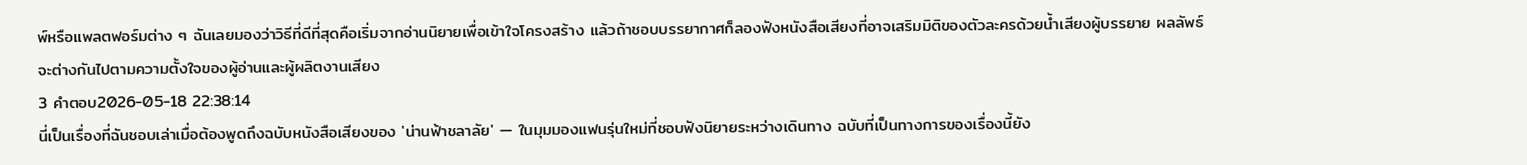พ์หรือแพลตฟอร์มต่าง ๆ ฉันเลยมองว่าวิธีที่ดีที่สุดคือเริ่มจากอ่านนิยายเพื่อเข้าใจโครงสร้าง แล้วถ้าชอบบรรยากาศก็ลองฟังหนังสือเสียงที่อาจเสริมมิติของตัวละครด้วยน้ำเสียงผู้บรรยาย ผลลัพธ์จะต่างกันไปตามความตั้งใจของผู้อ่านและผู้ผลิตงานเสียง
3 คำตอบ2026-05-18 22:38:14
นี่เป็นเรื่องที่ฉันชอบเล่าเมื่อต้องพูดถึงฉบับหนังสือเสียงของ 'น่านฟ้าชลาลัย' — ในมุมมองแฟนรุ่นใหม่ที่ชอบฟังนิยายระหว่างเดินทาง ฉบับที่เป็นทางการของเรื่องนี้ยัง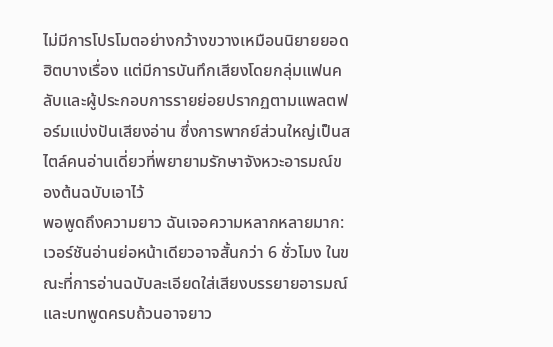ไม่มีการโปรโมตอย่างกว้างขวางเหมือนนิยายยอดฮิตบางเรื่อง แต่มีการบันทึกเสียงโดยกลุ่มแฟนคลับและผู้ประกอบการรายย่อยปรากฏตามแพลตฟอร์มแบ่งปันเสียงอ่าน ซึ่งการพากย์ส่วนใหญ่เป็นสไตล์คนอ่านเดี่ยวที่พยายามรักษาจังหวะอารมณ์ของต้นฉบับเอาไว้
พอพูดถึงความยาว ฉันเจอความหลากหลายมาก: เวอร์ชันอ่านย่อหน้าเดียวอาจสั้นกว่า 6 ชั่วโมง ในขณะที่การอ่านฉบับละเอียดใส่เสียงบรรยายอารมณ์และบทพูดครบถ้วนอาจยาว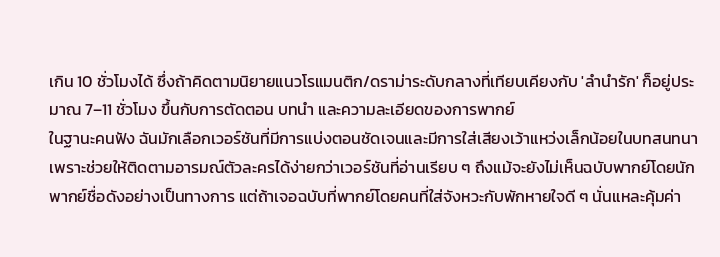เกิน 10 ชั่วโมงได้ ซึ่งถ้าคิดตามนิยายแนวโรแมนติก/ดราม่าระดับกลางที่เทียบเคียงกับ 'ลำนำรัก' ก็อยู่ประมาณ 7–11 ชั่วโมง ขึ้นกับการตัดตอน บทนำ และความละเอียดของการพากย์
ในฐานะคนฟัง ฉันมักเลือกเวอร์ชันที่มีการแบ่งตอนชัดเจนและมีการใส่เสียงเว้าแหว่งเล็กน้อยในบทสนทนา เพราะช่วยให้ติดตามอารมณ์ตัวละครได้ง่ายกว่าเวอร์ชันที่อ่านเรียบ ๆ ถึงแม้จะยังไม่เห็นฉบับพากย์โดยนักพากย์ชื่อดังอย่างเป็นทางการ แต่ถ้าเจอฉบับที่พากย์โดยคนที่ใส่จังหวะกับพักหายใจดี ๆ นั่นแหละคุ้มค่า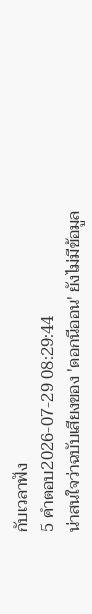กับเวลาฟัง
5 คำตอบ2026-07-29 08:29:44
น่าสนใจว่าฉบับเสียงของ 'ดอกนีออน' ยังไม่มีข้อมูล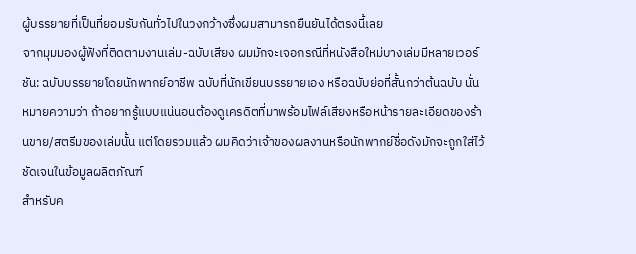ผู้บรรยายที่เป็นที่ยอมรับกันทั่วไปในวงกว้างซึ่งผมสามารถยืนยันได้ตรงนี้เลย
จากมุมมองผู้ฟังที่ติดตามงานเล่ม-ฉบับเสียง ผมมักจะเจอกรณีที่หนังสือใหม่บางเล่มมีหลายเวอร์ชัน: ฉบับบรรยายโดยนักพากย์อาชีพ ฉบับที่นักเขียนบรรยายเอง หรือฉบับย่อที่สั้นกว่าต้นฉบับ นั่นหมายความว่า ถ้าอยากรู้แบบแน่นอนต้องดูเครดิตที่มาพร้อมไฟล์เสียงหรือหน้ารายละเอียดของร้านขาย/สตรีมของเล่มนั้น แต่โดยรวมแล้ว ผมคิดว่าเจ้าของผลงานหรือนักพากย์ชื่อดังมักจะถูกใส่ไว้ชัดเจนในข้อมูลผลิตภัณฑ์
สำหรับค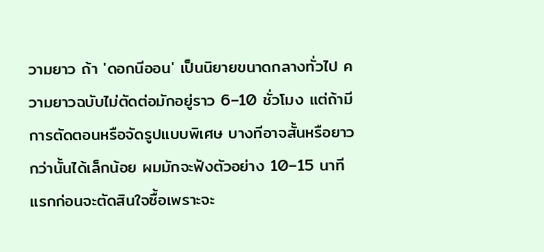วามยาว ถ้า 'ดอกนีออน' เป็นนิยายขนาดกลางทั่วไป ความยาวฉบับไม่ตัดต่อมักอยู่ราว 6–10 ชั่วโมง แต่ถ้ามีการตัดตอนหรือจัดรูปแบบพิเศษ บางทีอาจสั้นหรือยาวกว่านั้นได้เล็กน้อย ผมมักจะฟังตัวอย่าง 10–15 นาทีแรกก่อนจะตัดสินใจซื้อเพราะจะ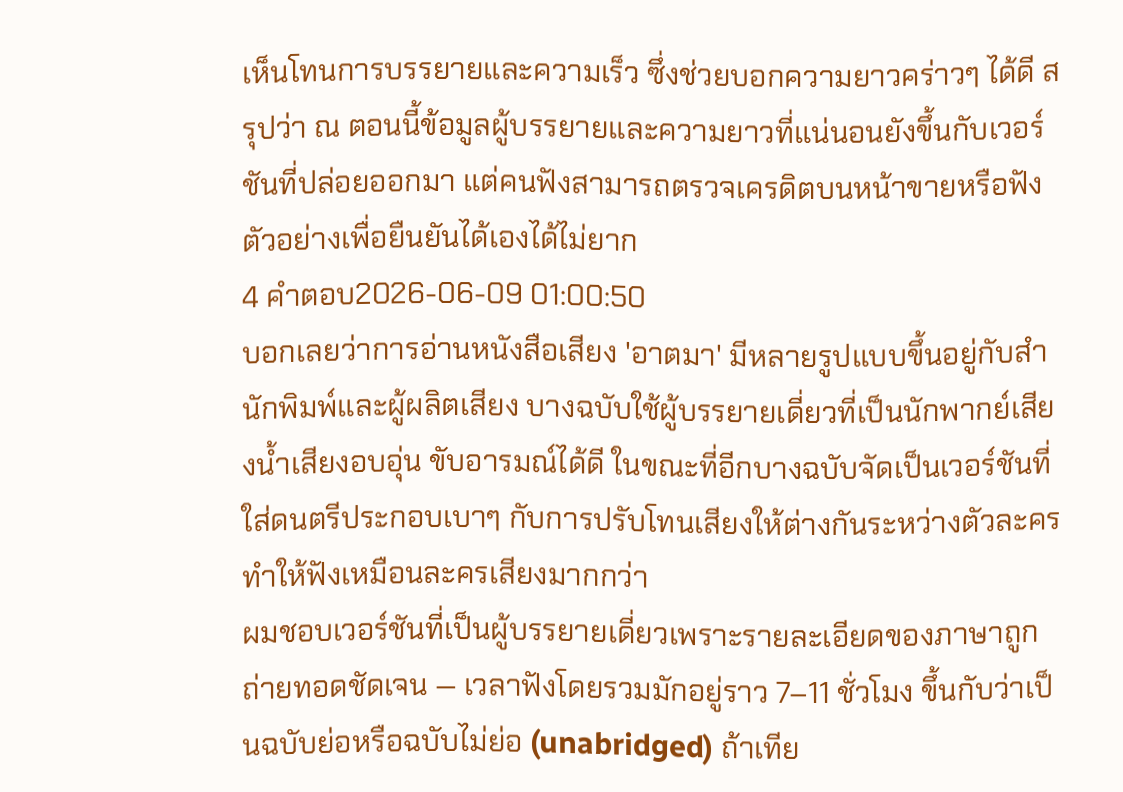เห็นโทนการบรรยายและความเร็ว ซึ่งช่วยบอกความยาวคร่าวๆ ได้ดี สรุปว่า ณ ตอนนี้ข้อมูลผู้บรรยายและความยาวที่แน่นอนยังขึ้นกับเวอร์ชันที่ปล่อยออกมา แต่คนฟังสามารถตรวจเครดิตบนหน้าขายหรือฟังตัวอย่างเพื่อยืนยันได้เองได้ไม่ยาก
4 คำตอบ2026-06-09 01:00:50
บอกเลยว่าการอ่านหนังสือเสียง 'อาตมา' มีหลายรูปแบบขึ้นอยู่กับสำนักพิมพ์และผู้ผลิตเสียง บางฉบับใช้ผู้บรรยายเดี่ยวที่เป็นนักพากย์เสียงน้ำเสียงอบอุ่น ขับอารมณ์ได้ดี ในขณะที่อีกบางฉบับจัดเป็นเวอร์ชันที่ใส่ดนตรีประกอบเบาๆ กับการปรับโทนเสียงให้ต่างกันระหว่างตัวละคร ทำให้ฟังเหมือนละครเสียงมากกว่า
ผมชอบเวอร์ชันที่เป็นผู้บรรยายเดี่ยวเพราะรายละเอียดของภาษาถูกถ่ายทอดชัดเจน — เวลาฟังโดยรวมมักอยู่ราว 7–11 ชั่วโมง ขึ้นกับว่าเป็นฉบับย่อหรือฉบับไม่ย่อ (unabridged) ถ้าเทีย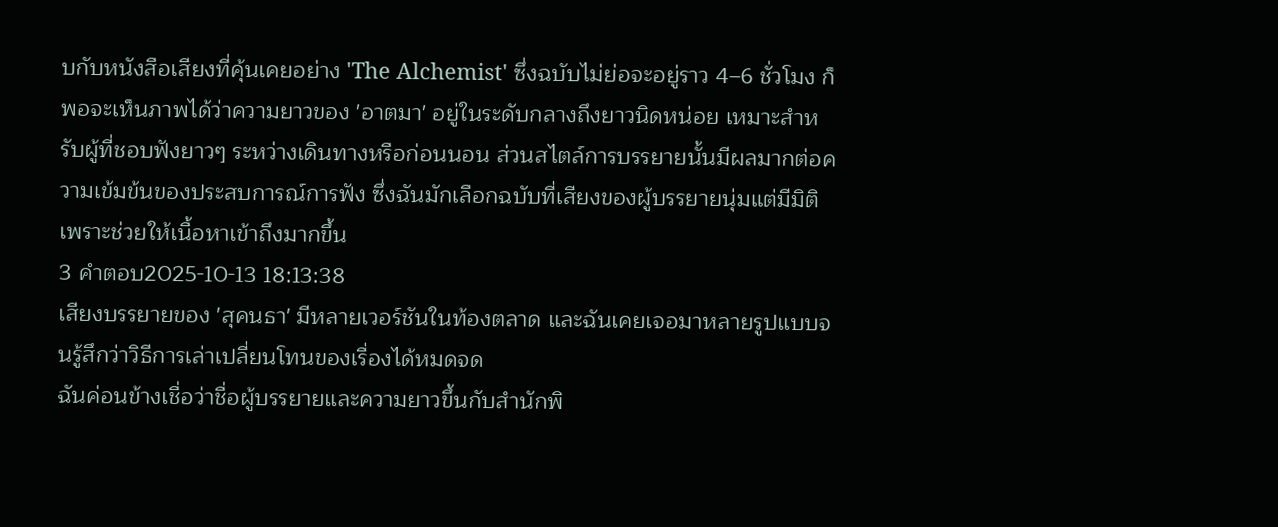บกับหนังสือเสียงที่คุ้นเคยอย่าง 'The Alchemist' ซึ่งฉบับไม่ย่อจะอยู่ราว 4–6 ชั่วโมง ก็พอจะเห็นภาพได้ว่าความยาวของ 'อาตมา' อยู่ในระดับกลางถึงยาวนิดหน่อย เหมาะสำหรับผู้ที่ชอบฟังยาวๆ ระหว่างเดินทางหรือก่อนนอน ส่วนสไตล์การบรรยายนั้นมีผลมากต่อความเข้มข้นของประสบการณ์การฟัง ซึ่งฉันมักเลือกฉบับที่เสียงของผู้บรรยายนุ่มแต่มีมิติ เพราะช่วยให้เนื้อหาเข้าถึงมากขึ้น
3 คำตอบ2025-10-13 18:13:38
เสียงบรรยายของ 'สุคนธา' มีหลายเวอร์ชันในท้องตลาด และฉันเคยเจอมาหลายรูปแบบจนรู้สึกว่าวิธีการเล่าเปลี่ยนโทนของเรื่องได้หมดจด
ฉันค่อนข้างเชื่อว่าชื่อผู้บรรยายและความยาวขึ้นกับสำนักพิ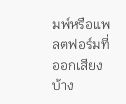มพ์หรือแพลตฟอร์มที่ออกเสียง บ้าง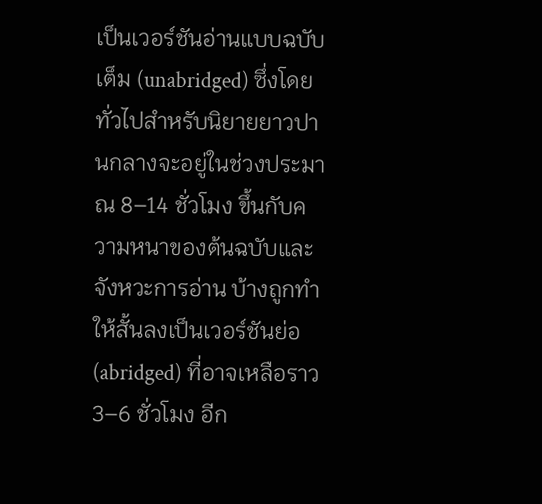เป็นเวอร์ชันอ่านแบบฉบับเต็ม (unabridged) ซึ่งโดยทั่วไปสำหรับนิยายยาวปานกลางจะอยู่ในช่วงประมาณ 8–14 ชั่วโมง ขึ้นกับความหนาของต้นฉบับและจังหวะการอ่าน บ้างถูกทำให้สั้นลงเป็นเวอร์ชันย่อ (abridged) ที่อาจเหลือราว 3–6 ชั่วโมง อีก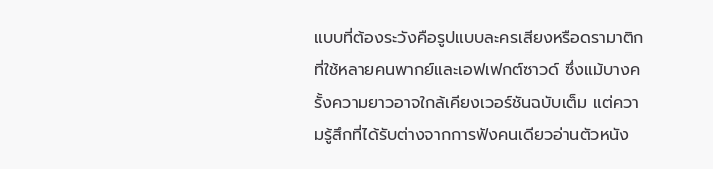แบบที่ต้องระวังคือรูปแบบละครเสียงหรือดรามาติกที่ใช้หลายคนพากย์และเอฟเฟกต์ซาวด์ ซึ่งแม้บางครั้งความยาวอาจใกล้เคียงเวอร์ชันฉบับเต็ม แต่ความรู้สึกที่ได้รับต่างจากการฟังคนเดียวอ่านตัวหนัง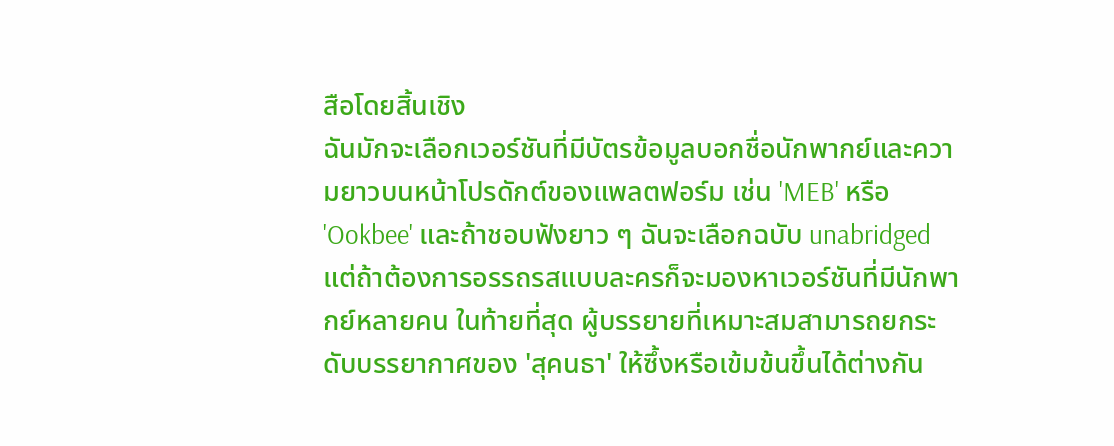สือโดยสิ้นเชิง
ฉันมักจะเลือกเวอร์ชันที่มีบัตรข้อมูลบอกชื่อนักพากย์และความยาวบนหน้าโปรดักต์ของแพลตฟอร์ม เช่น 'MEB' หรือ 'Ookbee' และถ้าชอบฟังยาว ๆ ฉันจะเลือกฉบับ unabridged แต่ถ้าต้องการอรรถรสแบบละครก็จะมองหาเวอร์ชันที่มีนักพากย์หลายคน ในท้ายที่สุด ผู้บรรยายที่เหมาะสมสามารถยกระดับบรรยากาศของ 'สุคนธา' ให้ซึ้งหรือเข้มข้นขึ้นได้ต่างกัน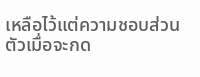เหลือไว้แต่ความชอบส่วนตัวเมื่อจะกด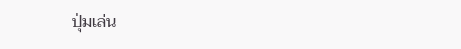ปุ่มเล่น